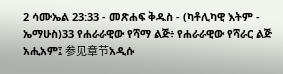2 ሳሙኤል 23:33 - መጽሐፍ ቅዱስ - (ካቶሊካዊ እትም - ኤማሁስ)33 የሐራራዊው የሻማ ልጅ፥ የሐራራዊው የሻራር ልጅ አሒአም፤ 参见章节አዲሱ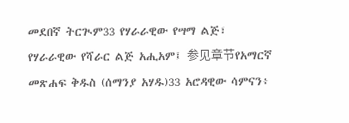መደበኛ ትርጒም33 የሃራራዊው የሣማ ልጅ፣ የሃራራዊው የሻራር ልጅ አሒአም፤ 参见章节የአማርኛ መጽሐፍ ቅዱስ (ሰማንያ አሃዱ)33 አሮዳዊው ሳምናን፥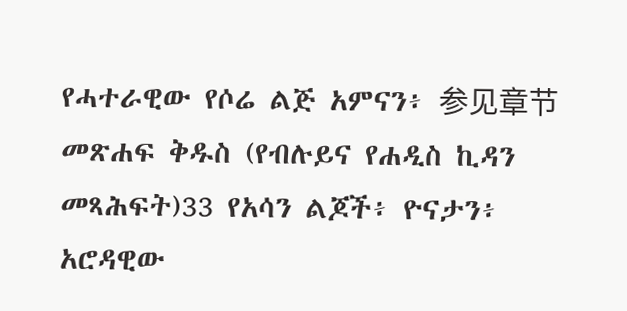የሓተራዊው የሶሬ ልጅ አምናን፥ 参见章节መጽሐፍ ቅዱስ (የብሉይና የሐዲስ ኪዳን መጻሕፍት)33 የአሳን ልጆች፥ ዮናታን፥ አሮዳዊው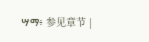ሣማ፥ 参见章节 |